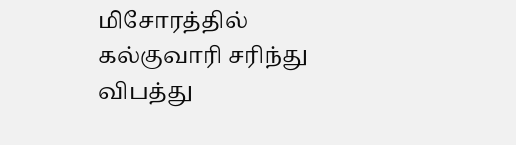மிசோரத்தில் கல்குவாரி சரிந்து விபத்து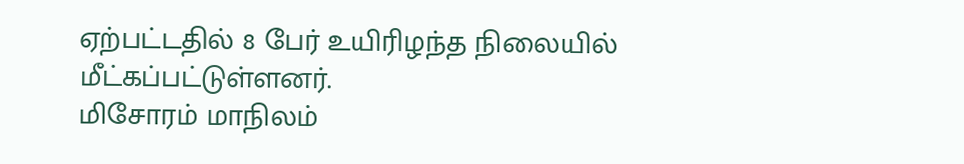ஏற்பட்டதில் 8 பேர் உயிரிழந்த நிலையில் மீட்கப்பட்டுள்ளனர்.
மிசோரம் மாநிலம்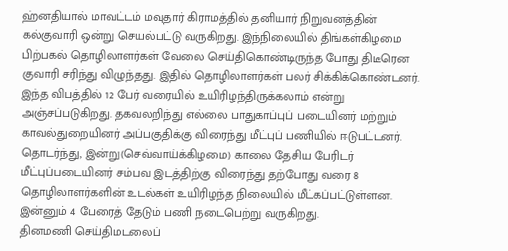ஹ்னதியால் மாவட்டம் மவுதார் கிராமத்தில் தனியார் நிறுவனத்தின் கல்குவாரி ஒன்று செயல்பட்டு வருகிறது. இந்நிலையில் திங்கள்கிழமை பிற்பகல் தொழிலாளர்கள் வேலை செய்திகொண்டிருந்த போது திடீரென குவாரி சரிந்து விழுந்தது. இதில் தொழிலாளர்கள் பலர் சிக்கிக்கொண்டனர்.
இந்த விபத்தில் 12 பேர் வரையில் உயிரிழந்திருக்கலாம் என்று அஞ்சப்படுகிறது. தகவலறிந்து எல்லை பாதுகாப்புப் படையினர் மற்றும் காவல்துறையினர் அப்பகுதிக்கு விரைந்து மீட்புப் பணியில் ஈடுபட்டனர்.
தொடர்ந்து, இன்று(செவ்வாய்க்கிழமை) காலை தேசிய பேரிடர் மீட்புப்படையினர் சம்பவ இடத்திற்கு விரைந்து தற்போது வரை 8 தொழிலாளர்களின் உடல்கள் உயிரிழந்த நிலையில் மீட்கப்பட்டுள்ளன. இன்னும் 4 பேரைத் தேடும் பணி நடைபெற்று வருகிறது.
தினமணி செய்திமடலைப்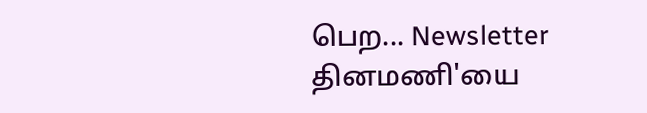பெற... Newsletter
தினமணி'யை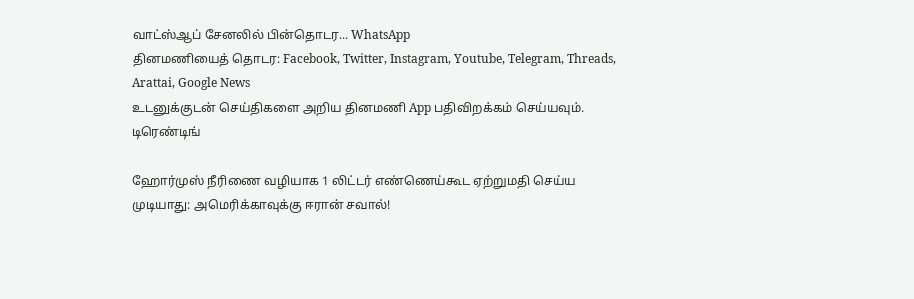வாட்ஸ்ஆப் சேனலில் பின்தொடர... WhatsApp
தினமணியைத் தொடர: Facebook, Twitter, Instagram, Youtube, Telegram, Threads, Arattai, Google News
உடனுக்குடன் செய்திகளை அறிய தினமணி App பதிவிறக்கம் செய்யவும்.
டிரெண்டிங்

ஹோர்முஸ் நீரிணை வழியாக 1 லிட்டர் எண்ணெய்கூட ஏற்றுமதி செய்ய முடியாது: அமெரிக்காவுக்கு ஈரான் சவால்!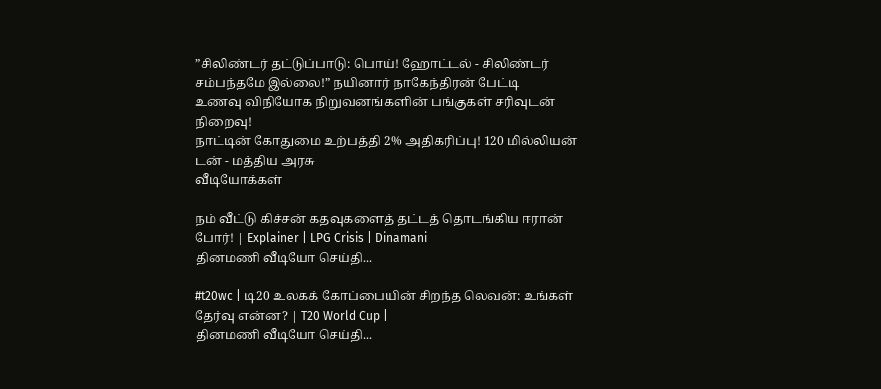”சிலிண்டர் தட்டுப்பாடு: பொய்! ஹோட்டல் - சிலிண்டர் சம்பந்தமே இல்லை!” நயினார் நாகேந்திரன் பேட்டி
உணவு விநியோக நிறுவனங்களின் பங்குகள் சரிவுடன் நிறைவு!
நாட்டின் கோதுமை உற்பத்தி 2% அதிகரிப்பு! 120 மில்லியன் டன் - மத்திய அரசு
வீடியோக்கள்

நம் வீட்டு கிச்சன் கதவுகளைத் தட்டத் தொடங்கிய ஈரான் போர்! | Explainer | LPG Crisis | Dinamani
தினமணி வீடியோ செய்தி...

#t20wc | டி20 உலகக் கோப்பையின் சிறந்த லெவன்: உங்கள் தேர்வு என்ன? | T20 World Cup |
தினமணி வீடியோ செய்தி...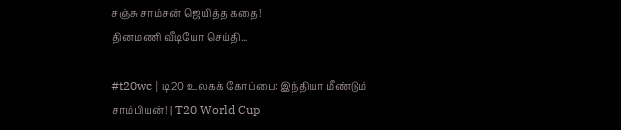சஞ்சு சாம்சன் ஜெயித்த கதை!
தினமணி வீடியோ செய்தி...

#t20wc | டி20 உலகக் கோப்பை: இந்தியா மீண்டும் சாம்பியன்! | T20 World Cup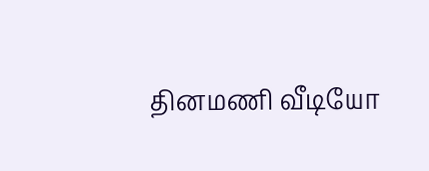தினமணி வீடியோ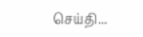செய்தி...